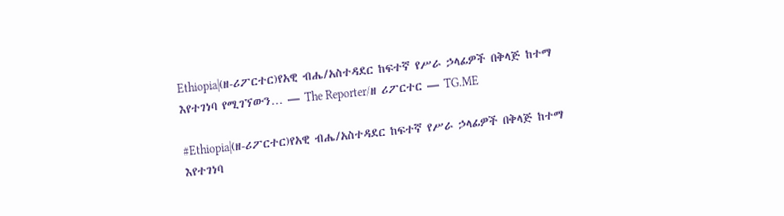Ethiopia|(ዘ-ሪፖርተር)የአዊ ብሔ/አስተዳደር ከፍተኛ የሥራ ኃላፊዎች በቅላጅ ከተማ እየተገነባ የሚገኘውን… — The Reporter/ዘ ሪፖርተር — TG.ME

#Ethiopia|(ዘ-ሪፖርተር)የአዊ ብሔ/አስተዳደር ከፍተኛ የሥራ ኃላፊዎች በቅላጅ ከተማ እየተገነባ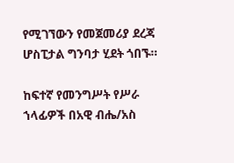የሚገኘውን የመጀመሪያ ደረጃ ሆስፒታል ግንባታ ሂደት ጎበኙ።

ከፍተኛ የመንግሥት የሥራ ኀላፊዎች በአዊ ብሔ/አስ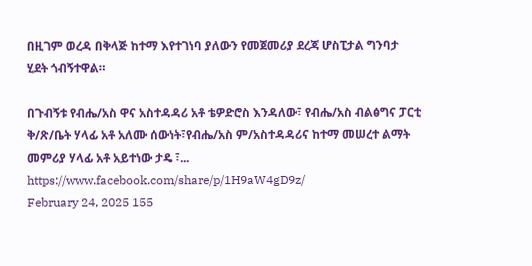በዚገም ወረዳ በቅላጅ ከተማ እየተገነባ ያለውን የመጀመሪያ ደረጃ ሆስፒታል ግንባታ ሂደት ጎብኝተዋል።

በጉብኝቱ የብሔ/አስ ዋና አስተዳዳሪ አቶ ቴዎድሮስ እንዳለው፣ የብሔ/አስ ብልፅግና ፓርቲ ቅ/ጽ/ቤት ሃላፊ አቶ አለሙ ሰውነት፣የብሔ/አስ ም/አስተዳዳሪና ከተማ መሠረተ ልማት መምሪያ ሃላፊ አቶ አይተነው ታዴ ፣...
https://www.facebook.com/share/p/1H9aW4gD9z/
February 24, 2025 155